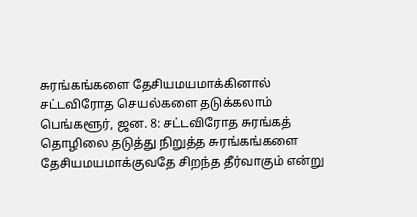சுரங்கங்களை தேசியமயமாக்கினால் சட்டவிரோத செயல்களை தடுக்கலாம்
பெங்களூர், ஜன. 8: சட்டவிரோத சுரங்கத் தொழிலை தடுத்து நிறுத்த சுரங்கங்களை தேசியமயமாக்குவதே சிறந்த தீர்வாகும் என்று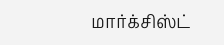மார்க்சிஸ்ட்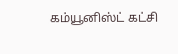கம்யூனிஸ்ட் கட்சி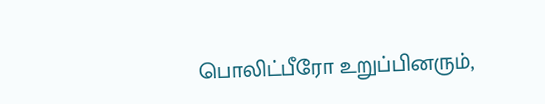பொலிட்பீரோ உறுப்பினரும்,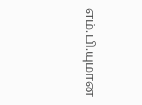எம்.பி.யுமான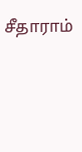சீதாராம்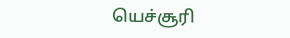யெச்சூரி